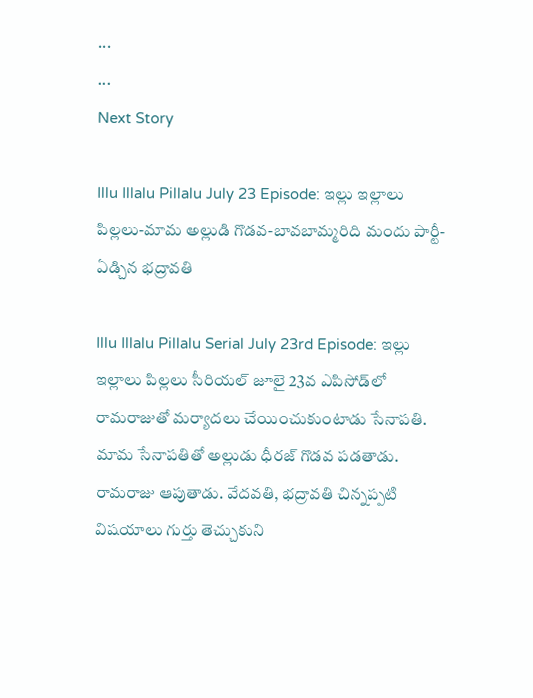...
...
Next Story

Illu Illalu Pillalu July 23 Episode: ఇల్లు ఇల్లాలు పిల్లలు-మామ అల్లుడి గొడవ-బావబామ్మరిది మందు పార్టీ- ఏడ్చిన భద్రావతి

Illu Illalu Pillalu Serial July 23rd Episode: ఇల్లు ఇల్లాలు పిల్లలు సీరియల్ జూలై 23వ ఎపిసోడ్‌లో రామరాజుతో మర్యాదలు చేయించుకుంటాడు సేనాపతి. మామ సేనాపతితో అల్లుడు ధీరజ్ గొడవ పడతాడు. రామరాజు ఆపుతాడు. వేదవతి, భద్రావతి చిన్నప్పటి విషయాలు గుర్తు తెచ్చుకుని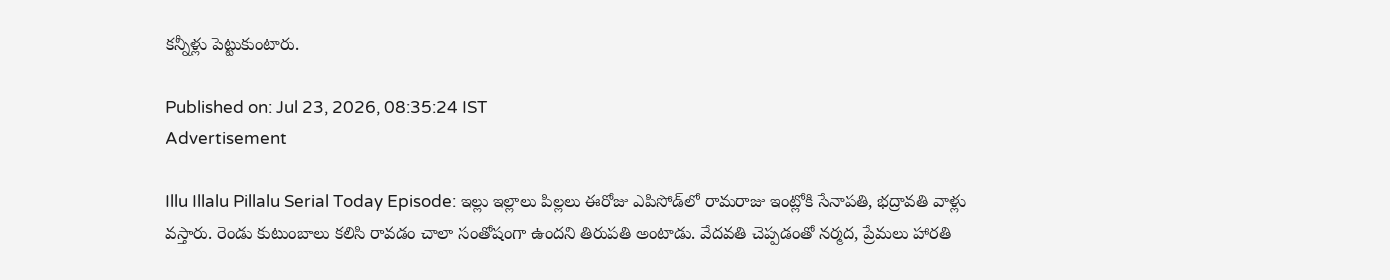కన్నీళ్లు పెట్టుకుంటారు.

Published on: Jul 23, 2026, 08:35:24 IST
Advertisement

Illu Illalu Pillalu Serial Today Episode: ఇల్లు ఇల్లాలు పిల్లలు ఈరోజు ఎపిసోడ్‌లో రామరాజు ఇంట్లోకి సేనాపతి, భద్రావతి వాళ్లు వస్తారు. రెండు కుటుంబాలు కలిసి రావడం చాలా సంతోషంగా ఉందని తిరుపతి అంటాడు. వేదవతి చెప్పడంతో నర్మద, ప్రేమలు హారతి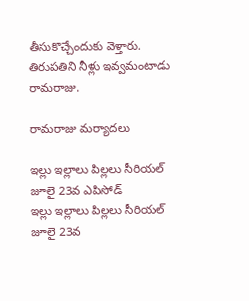తీసుకొచ్చేందుకు వెళ్తారు. తిరుపతిని నీళ్లు ఇవ్వమంటాడు రామరాజు.

రామరాజు మర్యాదలు

ఇల్లు ఇల్లాలు పిల్లలు సీరియల్ జూలై 23వ ఎపిసోడ్
ఇల్లు ఇల్లాలు పిల్లలు సీరియల్ జూలై 23వ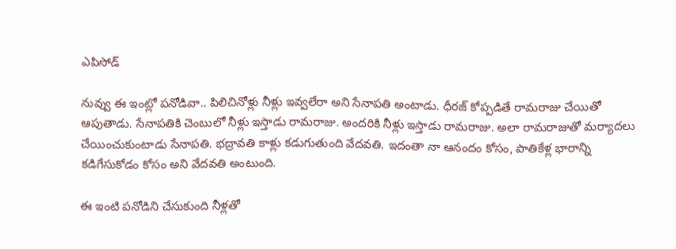ఎపిసోడ్

నువ్వు ఈ ఇంట్లో పనోడివా.. పిలిచినోళ్లు నీళ్లు ఇవ్వలేరా అని సేనాపతి అంటాడు. ధీరజ్ కోప్పడితే రామరాజు చేయితో ఆపుతాడు. సేనాపతికి చెంబులో నీళ్లు ఇస్తాడు రామరాజు. అందరికి నీళ్లు ఇస్తాడు రామరాజు. అలా రామరాజుతో మర్యాదలు చేయించుకుంటాడు సేనాపతి. భద్రావతి కాళ్లు కడుగుతుంది వేదవతి. ఇదంతా నా ఆనందం కోసం, పాతికేళ్ల భారాన్ని కడిగేసుకోడం కోసం అని వేదవతి అంటుంది.

ఈ ఇంటి పనోడిని చేసుకుంది నీళ్లతో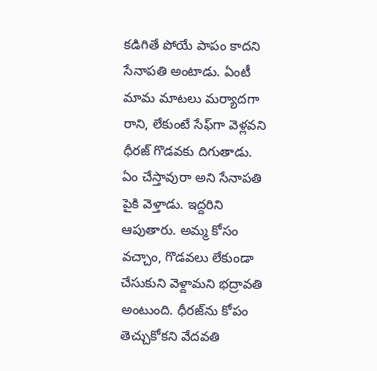కడిగితే పోయే పాపం కాదని సేనాపతి అంటాడు. ఏంటీ మామ మాటలు మర్యాదగా రాని, లేకుంటే సేఫ్‌గా వెళ్లవని ధీరజ్ గొడవకు దిగుతాడు. ఏం చేస్తావురా అని సేనాపతి పైకి వెళ్తాడు. ఇద్దరిని ఆపుతారు. అమ్మ కోసం వచ్చాం, గొడవలు లేకుండా చేసుకుని వెళ్దామని భద్రావతి అంటుంది. ధీరజ్‌ను కోపం తెచ్చుకోకని వేదవతి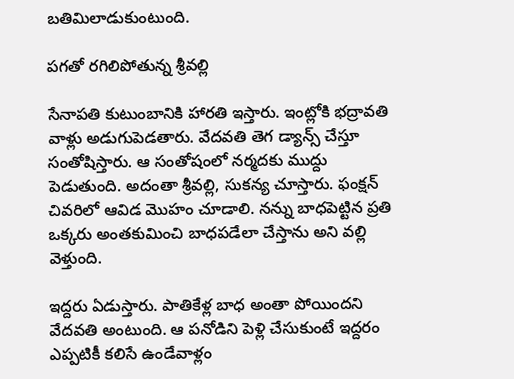బతిమిలాడుకుంటుంది.

పగతో రగిలిపోతున్న శ్రీవల్లి

సేనాపతి కుటుంబానికి హారతి ఇస్తారు. ఇంట్లోకి భద్రావతి వాళ్లు అడుగుపెడతారు. వేదవతి తెగ డ్యాన్స్ చేస్తూ సంతోషిస్తారు. ఆ సంతోషంలో నర్మదకు ముద్దు పెడుతుంది. అదంతా శ్రీవల్లి, సుకన్య చూస్తారు. ఫంక్షన్ చివరిలో ఆవిడ మొహం చూడాలి. నన్ను బాధపెట్టిన ప్రతి ఒక్కరు అంతకుమించి బాధపడేలా చేస్తాను అని వల్లి వెళ్తుంది.

ఇద్దరు ఏడుస్తారు. పాతికేళ్ల బాధ అంతా పోయిందని వేదవతి అంటుంది. ఆ పనోడిని పెళ్లి చేసుకుంటే ఇద్దరం ఎప్పటికీ కలిసే ఉండేవాళ్లం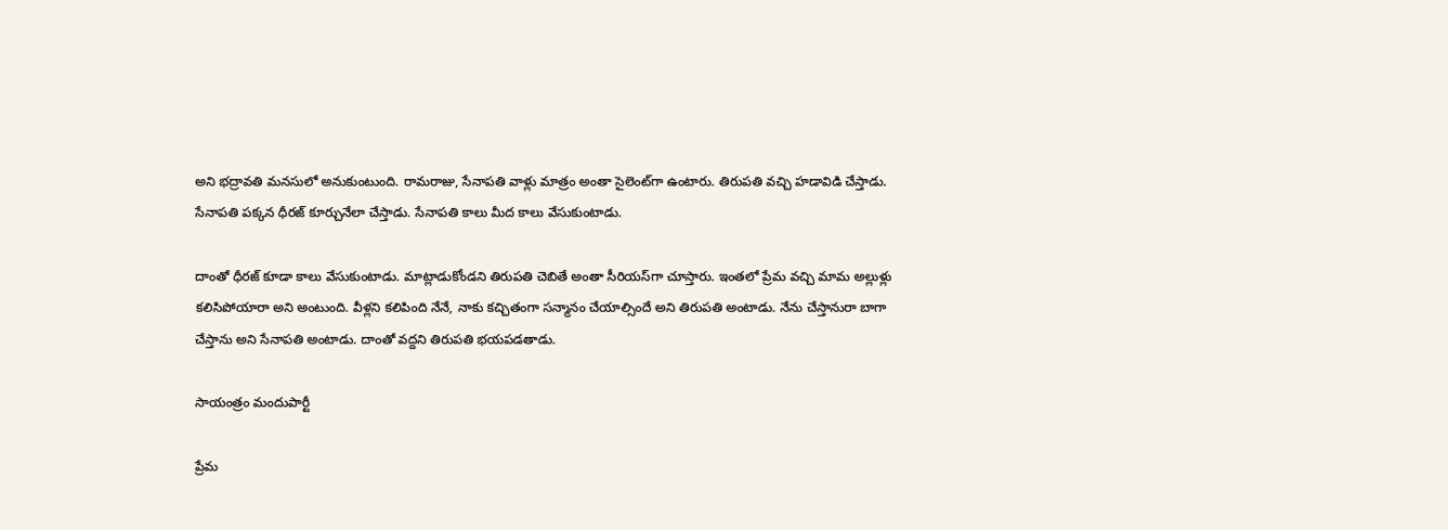అని భద్రావతి మనసులో అనుకుంటుంది. రామరాజు, సేనాపతి వాళ్లు మాత్రం అంతా సైలెంట్‌గా ఉంటారు. తిరుపతి వచ్చి హడావిడి చేస్తాడు. సేనాపతి పక్కన ధీరజ్ కూర్చునేలా చేస్తాడు. సేనాపతి కాలు మీద కాలు వేసుకుంటాడు.

దాంతో ధీరజ్ కూడా కాలు వేసుకుంటాడు. మాట్లాడుకోండని తిరుపతి చెబితే అంతా సీరియస్‌గా చూస్తారు. ఇంతలో ప్రేమ వచ్చి మామ అల్లుళ్లు కలిసిపోయారా అని అంటుంది. వీళ్లని కలిపింది నేనే, నాకు కచ్చితంగా సన్మానం చేయాల్సిందే అని తిరుపతి అంటాడు. నేను చేస్తానురా బాగా చేస్తాను అని సేనాపతి అంటాడు. దాంతో వద్దని తిరుపతి భయపడతాడు.

సాయంత్రం మందుపార్టీ

ప్రేమ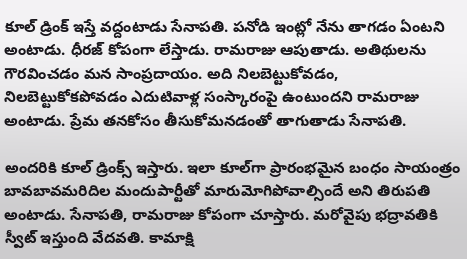కూల్ డ్రింక్ ఇస్తే వద్దంటాడు సేనాపతి. పనోడి ఇంట్లో నేను తాగడం ఏంటని అంటాడు. ధీరజ్ కోపంగా లేస్తాడు. రామరాజు ఆపుతాడు. అతిథులను గౌరవించడం మన సాంప్రదాయం. అది నిలబెట్టుకోవడం, నిలబెట్టుకోకపోవడం ఎదుటివాళ్ల సంస్కారంపై ఉంటుందని రామరాజు అంటాడు. ప్రేమ తనకోసం తీసుకోమనడంతో తాగుతాడు సేనాపతి.

అందరికి కూల్ డ్రింక్స్ ఇస్తారు. ఇలా కూల్‌గా ప్రారంభమైన బంధం సాయంత్రం బావబావమరిదిల మందుపార్టీతో మారుమోగిపోవాల్సిందే అని తిరుపతి అంటాడు. సేనాపతి, రామరాజు కోపంగా చూస్తారు. మరోవైపు భద్రావతికి స్వీట్ ఇస్తుంది వేదవతి. కామాక్షి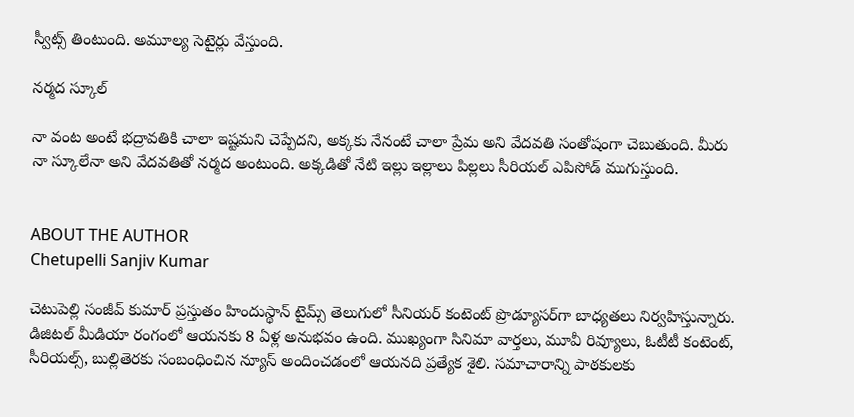స్వీట్స్ తింటుంది. అమూల్య సెటైర్లు వేస్తుంది.

నర్మద స్కూల్

నా వంట అంటే భద్రావతికి చాలా ఇష్టమని చెప్పేదని, అక్కకు నేనంటే చాలా ప్రేమ అని వేదవతి సంతోషంగా చెబుతుంది. మీరు నా స్కూలేనా అని వేదవతితో నర్మద అంటుంది. అక్కడితో నేటి ఇల్లు ఇల్లాలు పిల్లలు సీరియల్ ఎపిసోడ్ ముగుస్తుంది.


ABOUT THE AUTHOR
Chetupelli Sanjiv Kumar

చెటుపెల్లి సంజీవ్ కుమార్ ప్రస్తుతం హిందుస్థాన్ టైమ్స్ తెలుగులో సీనియర్ కంటెంట్ ప్రొడ్యూసర్‌గా బాధ్యతలు నిర్వహిస్తున్నారు. డిజిటల్ మీడియా రంగంలో ఆయనకు 8 ఏళ్ల అనుభవం ఉంది. ముఖ్యంగా సినిమా వార్తలు, మూవీ రివ్యూలు, ఓటీటీ కంటెంట్, సీరియల్స్, బుల్లితెరకు సంబంధించిన న్యూస్ అందించడంలో ఆయనది ప్రత్యేక శైలి. సమాచారాన్ని పాఠకులకు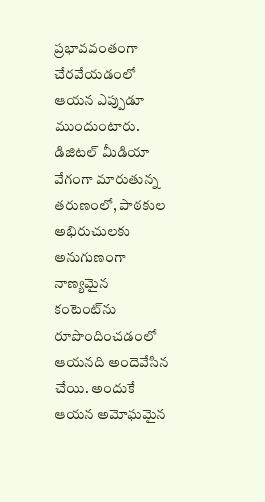ప్రభావవంతంగా చేరవేయడంలో ఆయన ఎప్పుడూ ముందుంటారు. డిజిటల్ మీడియా వేగంగా మారుతున్న తరుణంలో, పాఠకుల అభిరుచులకు అనుగుణంగా నాణ్యమైన కంటెంట్‌ను రూపొందించడంలో ఆయనది అందెవేసిన చేయి. అందుకే ఆయన అమోఘమైన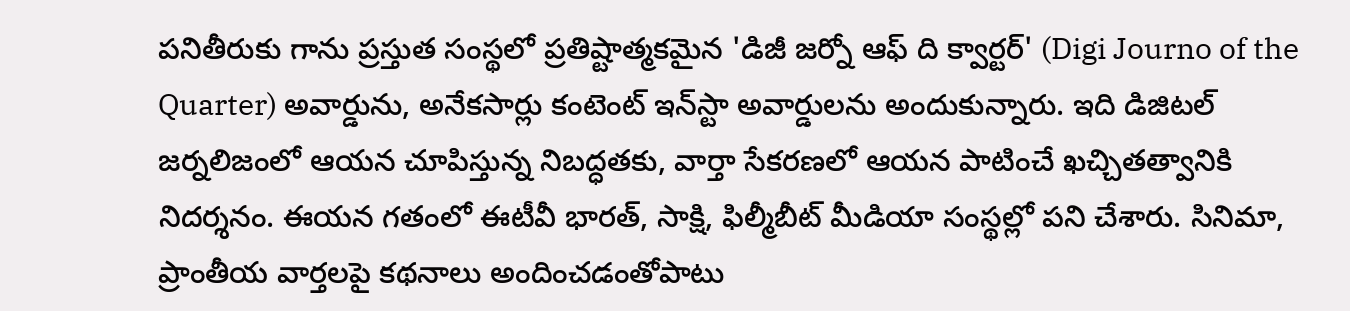పనితీరుకు గాను ప్రస్తుత సంస్థలో ప్రతిష్టాత్మకమైన 'డిజీ జర్నో ఆఫ్ ది క్వార్టర్' (Digi Journo of the Quarter) అవార్డును, అనేకసార్లు కంటెంట్ ఇన్‌స్టా అవార్డులను అందుకున్నారు. ఇది డిజిటల్ జర్నలిజంలో ఆయన చూపిస్తున్న నిబద్ధతకు, వార్తా సేకరణలో ఆయన పాటించే ఖచ్చితత్వానికి నిదర్శనం. ఈయన గతంలో ఈటీవీ భారత్, సాక్షి, ఫిల్మీబీట్ మీడియా సంస్థల్లో పని చేశారు. సినిమా, ప్రాంతీయ వార్తలపై కథనాలు అందించడంతోపాటు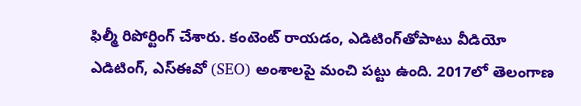ఫిల్మీ రిపోర్టింగ్ చేశారు. కంటెంట్ రాయడం, ఎడిటింగ్‌తోపాటు వీడియో ఎడిటింగ్, ఎస్‌ఈవో (SEO) అంశాలపై మంచి పట్టు ఉంది. 2017లో తెలంగాణ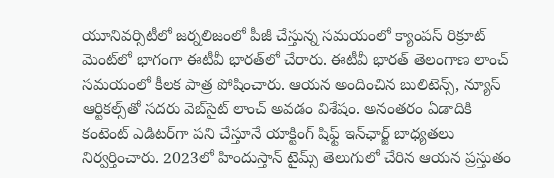యూనివర్సిటీలో జర్నలిజంలో పీజీ చేస్తున్న సమయంలో క్యాంపస్ రిక్రూట్ మెంట్‌లో భాగంగా ఈటీవీ భారత్‌లో చేరారు. ఈటీవీ భారత్ తెలంగాణ లాంచ్ సమయంలో కీలక పాత్ర పోషించారు. ఆయన అందించిన బులిటెన్స్, న్యూస్ ఆర్టికల్స్‌తో సదరు వెబ్‌సైట్ లాంచ్ అవడం విశేషం. అనంతరం ఏడాదికి కంటెంట్ ఎడిటర్‌గా పని చేస్తూనే యాక్టింగ్ షిఫ్ట్ ఇన్‌ఛార్జ్ బాధ్యతలు నిర్వర్తించారు. 2023లో హిందుస్తాన్ టైమ్స్ తెలుగులో చేరిన ఆయన ప్రస్తుతం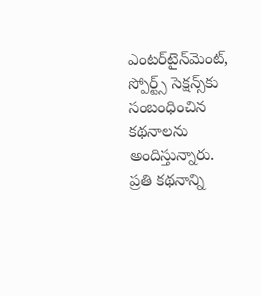ఎంటర్‌టైన్‌మెంట్, స్పోర్ట్స్ సెక్షన్స్‌కు సంబంధించిన కథనాలను అందిస్తున్నారు. ప్రతి కథనాన్ని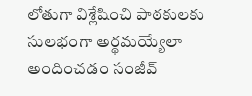లోతుగా విశ్లేషించి పాఠకులకు సులభంగా అర్థమయ్యేలా అందించడం సంజీవ్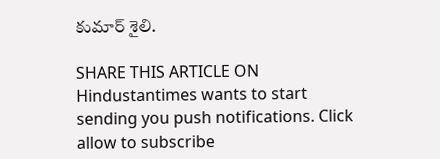కుమార్ శైలి.

SHARE THIS ARTICLE ON
Hindustantimes wants to start sending you push notifications. Click allow to subscribe